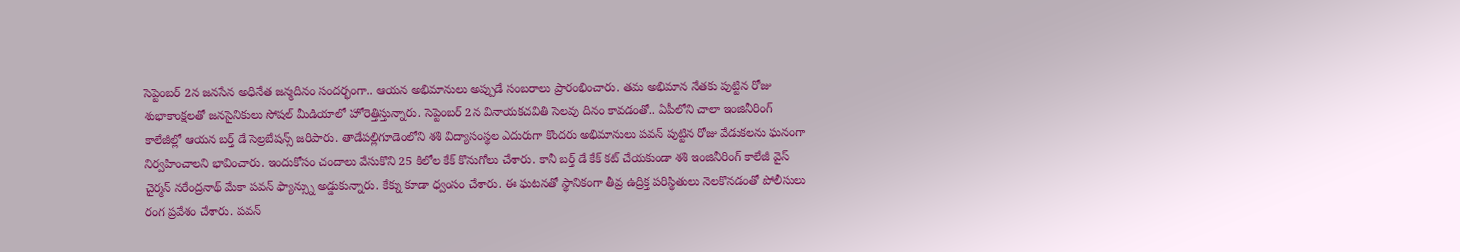సెప్టెంబర్ 2న జనసేన అధినేత జన్మదినం సందర్భంగా.. ఆయన అభిమానులు అప్పుడే సంబరాలు ప్రారంభించారు. తమ అభిమాన నేతకు పుట్టిన రోజు శుభాకాంక్షలతో జనసైనికులు సోషల్ మీడియాలో హోరెత్తిస్తున్నారు. సెప్టెంబర్ 2న వినాయకచవితి సెలవు దినం కావడంతో.. ఏపీలోని చాలా ఇంజినీరింగ్ కాలేజీల్లో ఆయన బర్త్ డే సెల్రబేషన్స్ జరిపారు. తాడేపల్లిగూడెంలోని శశి విద్యాసంస్థల ఎదురుగా కొందరు అభిమానులు పవన్ పుట్టిన రోజు వేడుకలను ఘనంగా నిర్వహించాలని భావించారు. ఇందుకోసం చందాలు వేసుకొని 25 కిలోల కేక్ కొనుగోలు చేశారు. కానీ బర్త్ డే కేక్ కట్ చేయకుండా శశి ఇంజినీరింగ్ కాలేజీ వైస్ చైర్మన్ నరేంద్రనాథ్ మేకా పవన్ ఫ్యాన్స్ను అడ్డుకున్నారు. కేక్ను కూడా ధ్వంసం చేశారు. ఈ ఘటనతో స్థానికంగా తీవ్ర ఉద్రిక్త పరిస్థితులు నెలకొనడంతో పోలీసులు రంగ ప్రవేశం చేశారు. పవన్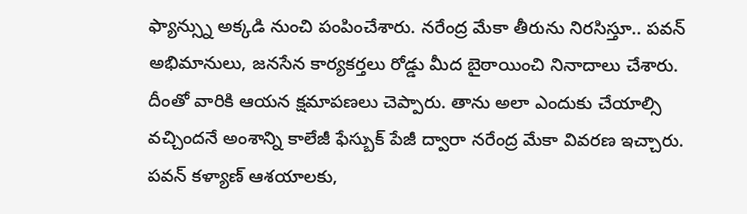ఫ్యాన్స్ను అక్కడి నుంచి పంపించేశారు. నరేంద్ర మేకా తీరును నిరసిస్తూ.. పవన్ అభిమానులు, జనసేన కార్యకర్తలు రోడ్డు మీద బైఠాయించి నినాదాలు చేశారు. దీంతో వారికి ఆయన క్షమాపణలు చెప్పారు. తాను అలా ఎందుకు చేయాల్సి వచ్చిందనే అంశాన్ని కాలేజీ ఫేస్బుక్ పేజీ ద్వారా నరేంద్ర మేకా వివరణ ఇచ్చారు. పవన్ కళ్యాణ్ ఆశయాలకు,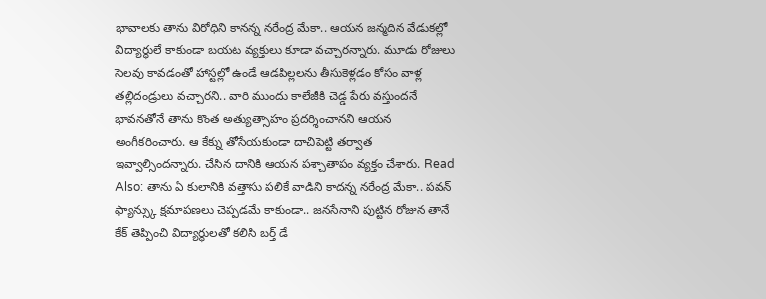భావాలకు తాను విరోధిని కానన్న నరేంద్ర మేకా.. ఆయన జన్మదిన వేడుకల్లో విద్యార్థులే కాకుండా బయట వ్యక్తులు కూడా వచ్చారన్నారు. మూడు రోజులు సెలవు కావడంతో హాస్టల్లో ఉండే ఆడపిల్లలను తీసుకెళ్లడం కోసం వాళ్ల తల్లిదండ్రులు వచ్చారని.. వారి ముందు కాలేజీకి చెడ్డ పేరు వస్తుందనే భావనతోనే తాను కొంత అత్యుత్సాహం ప్రదర్శించానని ఆయన అంగీకరించారు. ఆ కేక్ను తోసేయకుండా దాచిపెట్టి తర్వాత ఇవ్వాల్సిందన్నారు. చేసిన దానికి ఆయన పశ్చాతాపం వ్యక్తం చేశారు. Read Also: తాను ఏ కులానికి వత్తాసు పలికే వాడిని కాదన్న నరేంద్ర మేకా.. పవన్ ఫ్యాన్స్కు క్షమాపణలు చెప్పడమే కాకుండా.. జనసేనాని పుట్టిన రోజున తానే కేక్ తెప్పించి విద్యార్థులతో కలిసి బర్త్ డే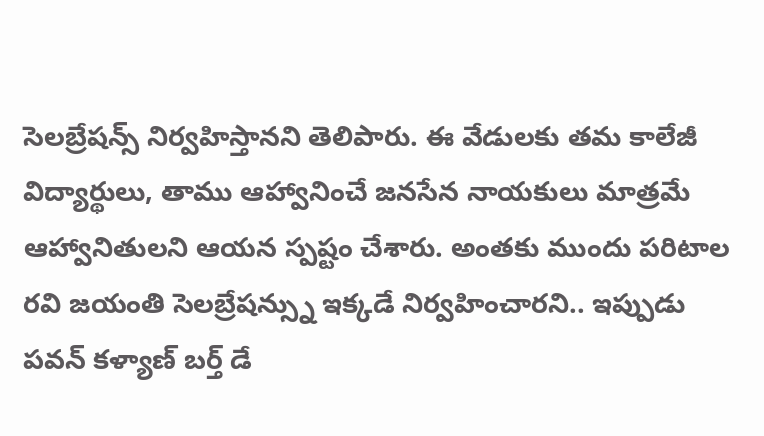సెలబ్రేషన్స్ నిర్వహిస్తానని తెలిపారు. ఈ వేడులకు తమ కాలేజీ విద్యార్థులు, తాము ఆహ్వానించే జనసేన నాయకులు మాత్రమే ఆహ్వానితులని ఆయన స్పష్టం చేశారు. అంతకు ముందు పరిటాల రవి జయంతి సెలబ్రేషన్స్ను ఇక్కడే నిర్వహించారని.. ఇప్పుడు పవన్ కళ్యాణ్ బర్త్ డే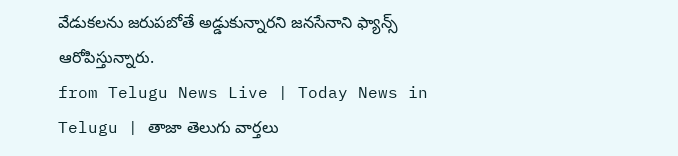వేడుకలను జరుపబోతే అడ్డుకున్నారని జనసేనాని ఫ్యాన్స్ ఆరోపిస్తున్నారు.
from Telugu News Live | Today News in Telugu | తాజా తెలుగు వార్తలు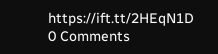https://ift.tt/2HEqN1D
0 Comments